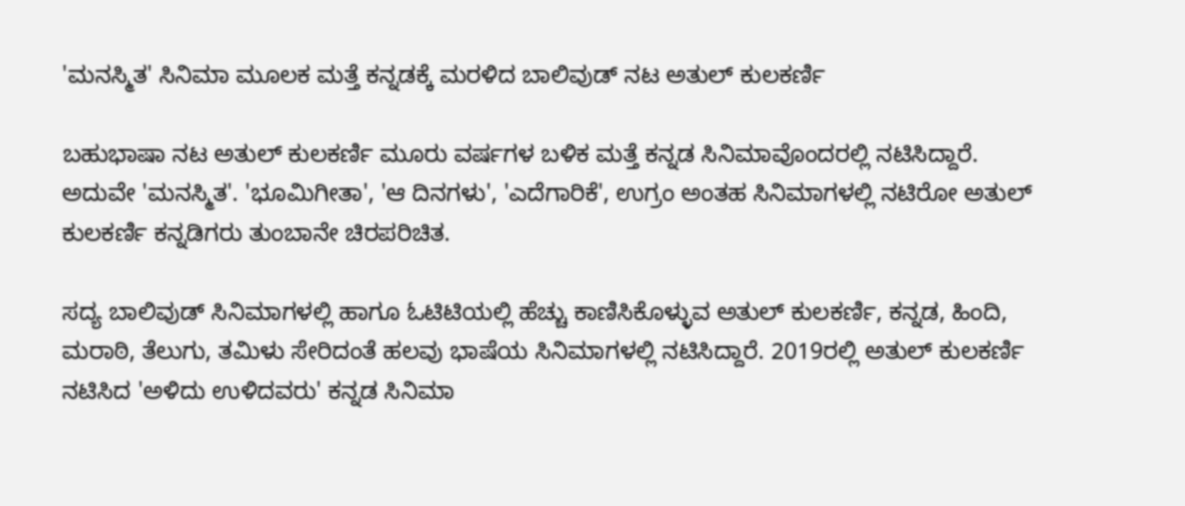'ಮನಸ್ಮಿತ' ಸಿನಿಮಾ ಮೂಲಕ ಮತ್ತೆ ಕನ್ನಡಕ್ಕೆ ಮರಳಿದ ಬಾಲಿವುಡ್ ನಟ ಅತುಲ್ ಕುಲಕರ್ಣಿ

ಬಹುಭಾಷಾ ನಟ ಅತುಲ್ ಕುಲಕರ್ಣಿ ಮೂರು ವರ್ಷಗಳ ಬಳಿಕ ಮತ್ತೆ ಕನ್ನಡ ಸಿನಿಮಾವೊಂದರಲ್ಲಿ ನಟಿಸಿದ್ದಾರೆ. ಅದುವೇ 'ಮನಸ್ಮಿತ'. 'ಭೂಮಿಗೀತಾ', 'ಆ ದಿನಗಳು', 'ಎದೆಗಾರಿಕೆ', ಉಗ್ರಂ ಅಂತಹ ಸಿನಿಮಾಗಳಲ್ಲಿ ನಟಿರೋ ಅತುಲ್ ಕುಲಕರ್ಣಿ ಕನ್ನಡಿಗರು ತುಂಬಾನೇ ಚಿರಪರಿಚಿತ.

ಸದ್ಯ ಬಾಲಿವುಡ್‌ ಸಿನಿಮಾಗಳಲ್ಲಿ ಹಾಗೂ ಓಟಿಟಿಯಲ್ಲಿ ಹೆಚ್ಚು ಕಾಣಿಸಿಕೊಳ್ಳುವ ಅತುಲ್ ಕುಲಕರ್ಣಿ, ಕನ್ನಡ, ಹಿಂದಿ, ಮರಾಠಿ, ತೆಲುಗು, ತಮಿಳು ಸೇರಿದಂತೆ ಹಲವು ಭಾಷೆಯ ಸಿನಿಮಾಗಳಲ್ಲಿ ನಟಿಸಿದ್ದಾರೆ. 2019ರಲ್ಲಿ ಅತುಲ್ ಕುಲಕರ್ಣಿ ನಟಿಸಿದ 'ಅಳಿದು ಉಳಿದವರು' ಕನ್ನಡ ಸಿನಿಮಾ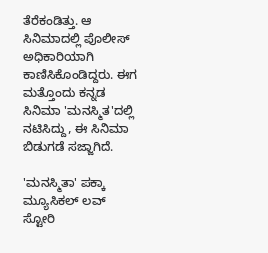ತೆರೆಕಂಡಿತ್ತು. ಆ ಸಿನಿಮಾದಲ್ಲಿ ಪೊಲೀಸ್ ಅಧಿಕಾರಿಯಾಗಿ ಕಾಣಿಸಿಕೊಂಡಿದ್ದರು. ಈಗ ಮತ್ತೊಂದು ಕನ್ನಡ ಸಿನಿಮಾ 'ಮನಸ್ಮಿತ'ದಲ್ಲಿ ನಟಿಸಿದ್ದು, ಈ ಸಿನಿಮಾ ಬಿಡುಗಡೆ ಸಜ್ಜಾಗಿದೆ.

'ಮನಸ್ಮಿತಾ' ಪಕ್ಕಾ ಮ್ಯೂಸಿಕಲ್ ಲವ್ ಸ್ಟೋರಿ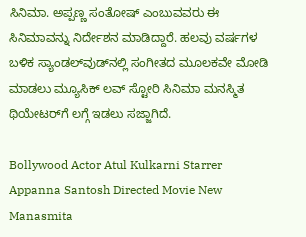ಸಿನಿಮಾ. ಅಪ್ಪಣ್ಣ ಸಂತೋಷ್ ಎಂಬುವವರು ಈ ಸಿನಿಮಾವನ್ನು ನಿರ್ದೇಶನ ಮಾಡಿದ್ದಾರೆ. ಹಲವು ವರ್ಷಗಳ ಬಳಿಕ ಸ್ಯಾಂಡಲ್‌ವುಡ್‌ನಲ್ಲಿ ಸಂಗೀತದ ಮೂಲಕವೇ ಮೋಡಿ ಮಾಡಲು ಮ್ಯೂಸಿಕ್ ಲವ್ ಸ್ಟೋರಿ ಸಿನಿಮಾ ಮನಸ್ಮಿತ ಥಿಯೇಟರ್‌ಗೆ ಲಗ್ಗೆ ಇಡಲು ಸಜ್ಜಾಗಿದೆ.

Bollywood Actor Atul Kulkarni Starrer Appanna Santosh Directed Movie New Manasmita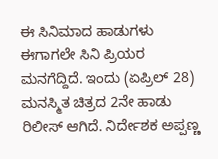ಈ ಸಿನಿಮಾದ ಹಾಡುಗಳು ಈಗಾಗಲೇ ಸಿನಿ ಪ್ರಿಯರ ಮನಗೆದ್ದಿದೆ. ಇಂದು (ಏಪ್ರಿಲ್ 28) ಮನಸ್ಮಿತ ಚಿತ್ರದ 2ನೇ ಹಾಡು ರಿಲೀಸ್ ಆಗಿದೆ. ನಿರ್ದೇಶಕ ಅಪ್ಪಣ್ಣ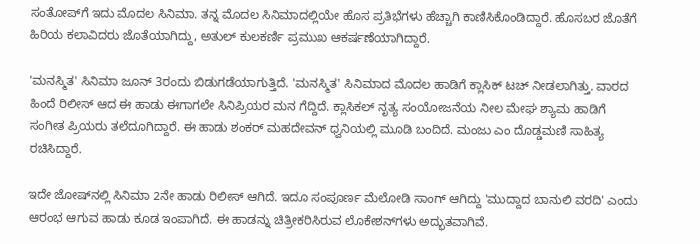ಸಂತೋಪ್‌ಗೆ ಇದು ಮೊದಲ ಸಿನಿಮಾ. ತನ್ನ ಮೊದಲ ಸಿನಿಮಾದಲ್ಲಿಯೇ ಹೊಸ ಪ್ರತಿಭೆಗಳು ಹೆಚ್ಚಾಗಿ ಕಾಣಿಸಿಕೊಂಡಿದ್ದಾರೆ. ಹೊಸಬರ ಜೊತೆಗೆ ಹಿರಿಯ ಕಲಾವಿದರು ಜೊತೆಯಾಗಿದ್ದು, ಅತುಲ್ ಕುಲಕರ್ಣಿ ಪ್ರಮುಖ ಆಕರ್ಷಣೆಯಾಗಿದ್ದಾರೆ.

'ಮನಸ್ಮಿತ' ಸಿನಿಮಾ ಜೂನ್ 3ರಂದು ಬಿಡುಗಡೆಯಾಗುತ್ತಿದೆ. 'ಮನಸ್ಮಿತ' ಸಿನಿಮಾದ ಮೊದಲ ಹಾಡಿಗೆ ಕ್ಲಾಸಿಕ್ ಟಚ್ ನೀಡಲಾಗಿತ್ತು. ವಾರದ ಹಿಂದೆ ರಿಲೀಸ್ ಆದ ಈ ಹಾಡು ಈಗಾಗಲೇ ಸಿನಿಪ್ರಿಯರ ಮನ ಗೆದ್ದಿದೆ. ಕ್ಲಾಸಿಕಲ್ ನೃತ್ಯ ಸಂಯೋಜನೆಯ ನೀಲ ಮೇಘ ಶ್ಯಾಮ ಹಾಡಿಗೆ ಸಂಗೀತ ಪ್ರಿಯರು ತಲೆದೂಗಿದ್ದಾರೆ. ಈ ಹಾಡು ಶಂಕರ್ ಮಹದೇವನ್ ಧ್ವನಿಯಲ್ಲಿ ಮೂಡಿ ಬಂದಿದೆ. ಮಂಜು ಎಂ ದೊಡ್ಡಮಣಿ ಸಾಹಿತ್ಯ ರಚಿಸಿದ್ದಾರೆ.

ಇದೇ ಜೋಷ್‌ನಲ್ಲಿ ಸಿನಿಮಾ 2ನೇ ಹಾಡು ರಿಲೀಸ್ ಆಗಿದೆ. ಇದೂ ಸಂಪೂರ್ಣ ಮೆಲೋಡಿ ಸಾಂಗ್ ಆಗಿದ್ದು 'ಮುದ್ದಾದ ಬಾನುಲಿ ವರದಿ' ಎಂದು ಆರಂಭ ಆಗುವ ಹಾಡು ಕೂಡ ಇಂಪಾಗಿದೆ. ಈ ಹಾಡನ್ನು ಚಿತ್ರೀಕರಿಸಿರುವ ಲೊಕೇಶನ್‌ಗಳು ಅದ್ಭುತವಾಗಿವೆ.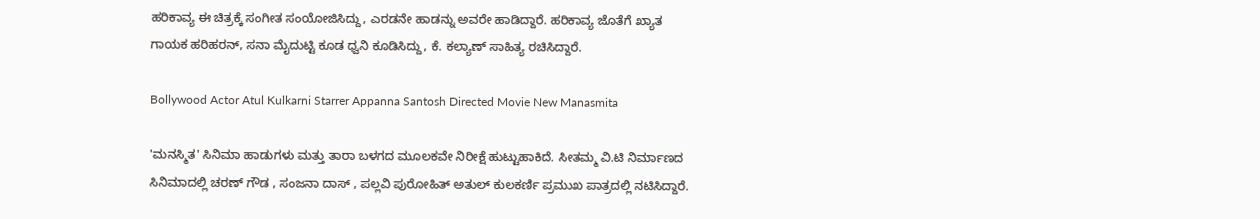ಹರಿಕಾವ್ಯ ಈ ಚಿತ್ರಕ್ಕೆ ಸಂಗೀತ ಸಂಯೋಜಿಸಿದ್ದು, ಎರಡನೇ ಹಾಡನ್ನು ಅವರೇ ಹಾಡಿದ್ದಾರೆ. ಹರಿಕಾವ್ಯ ಜೊತೆಗೆ ಖ್ಯಾತ ಗಾಯಕ ಹರಿಹರನ್, ಸನಾ ಮೈದುಟ್ಟಿ ಕೂಡ ಧ್ವನಿ ಕೂಡಿಸಿದ್ದು, ಕೆ. ಕಲ್ಯಾಣ್ ಸಾಹಿತ್ಯ ರಚಿಸಿದ್ದಾರೆ.

Bollywood Actor Atul Kulkarni Starrer Appanna Santosh Directed Movie New Manasmita

'ಮನಸ್ಮಿತ' ಸಿನಿಮಾ ಹಾಡುಗಳು ಮತ್ತು ತಾರಾ ಬಳಗದ ಮೂಲಕವೇ ನಿರೀಕ್ಷೆ ಹುಟ್ಟುಹಾಕಿದೆ. ಸೀತಮ್ಮ ವಿ.ಟಿ ನಿರ್ಮಾಣದ ಸಿನಿಮಾದಲ್ಲಿ ಚರಣ್ ಗೌಡ , ಸಂಜನಾ ದಾಸ್ , ಪಲ್ಲವಿ ಪುರೋಹಿತ್ ಅತುಲ್ ಕುಲಕರ್ಣಿ ಪ್ರಮುಖ ಪಾತ್ರದಲ್ಲಿ ನಟಿಸಿದ್ದಾರೆ.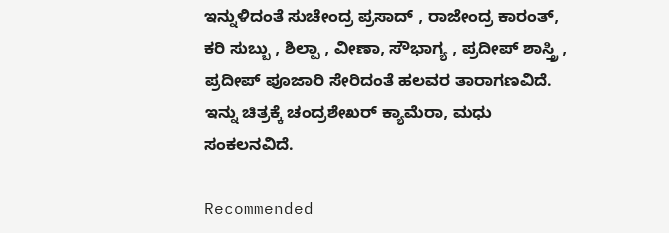ಇನ್ನುಳಿದಂತೆ ಸುಚೇಂದ್ರ ಪ್ರಸಾದ್ , ರಾಜೇಂದ್ರ ಕಾರಂತ್, ಕರಿ ಸುಬ್ಬು , ಶಿಲ್ಪಾ , ವೀಣಾ, ಸೌಭಾಗ್ಯ , ಪ್ರದೀಪ್ ಶಾಸ್ತ್ರಿ , ಪ್ರದೀಪ್ ಪೂಜಾರಿ ಸೇರಿದಂತೆ ಹಲವರ ತಾರಾಗಣವಿದೆ. ಇನ್ನು ಚಿತ್ರಕ್ಕೆ ಚಂದ್ರಶೇಖರ್ ಕ್ಯಾಮೆರಾ, ಮಧು ಸಂಕಲನವಿದೆ.

Recommended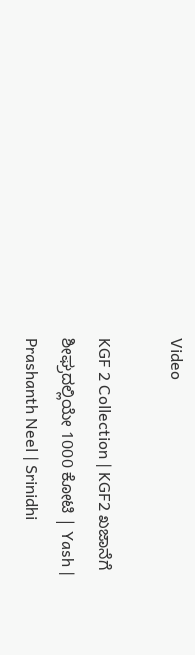Video

KGF 2 Collection | KGF2 ಖಜಾನೆಗೆ ಶೀಘ್ರದಲ್ಲಿಯೇ 1000 ಕೋಟಿ | Yash | Prashanth Neel | Srinidhi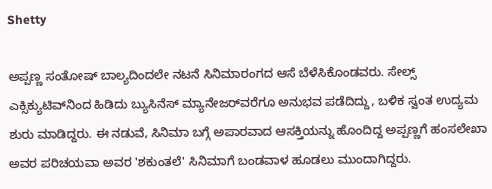Shetty

ಅಪ್ಪಣ್ಣ ಸಂತೋಷ್ ಬಾಲ್ಯದಿಂದಲೇ ನಟನೆ ಸಿನಿಮಾರಂಗದ ಆಸೆ ಬೆಳೆಸಿಕೊಂಡವರು. ಸೇಲ್ಸ್ ಎಕ್ಸಿಕ್ಯುಟಿವ್‌ನಿಂದ ಹಿಡಿದು ಬ್ಯುಸಿನೆಸ್ ಮ್ಯಾನೇಜರ್‌ವರೆಗೂ ಅನುಭವ ಪಡೆದಿದ್ದು, ಬಳಿಕ ಸ್ವಂತ ಉದ್ಯಮ ಶುರು ಮಾಡಿದ್ದರು. ಈ ನಡುವೆ, ಸಿನಿಮಾ ಬಗ್ಗೆ ಅಪಾರವಾದ ಆಸಕ್ತಿಯನ್ನು ಹೊಂದಿದ್ದ ಅಪ್ಪಣ್ಣಗೆ ಹಂಸಲೇಖಾ ಅವರ ಪರಿಚಯವಾ ಅವರ 'ಶಕುಂತಲೆ' ಸಿನಿಮಾಗೆ ಬಂಡವಾಳ ಹೂಡಲು ಮುಂದಾಗಿದ್ದರು.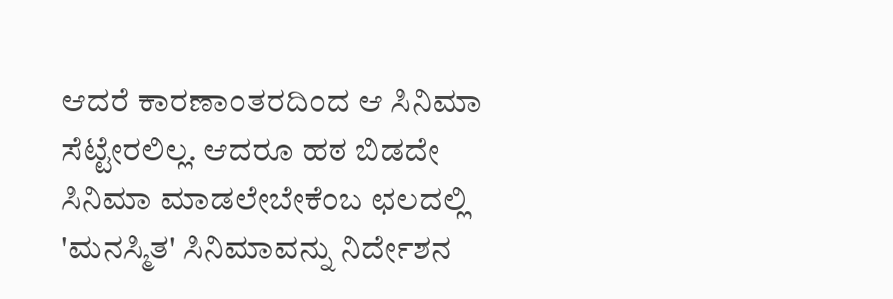ಆದರೆ ಕಾರಣಾಂತರದಿಂದ ಆ ಸಿನಿಮಾ ಸೆಟ್ಟೇರಲಿಲ್ಲ. ಆದರೂ ಹಠ ಬಿಡದೇ ಸಿನಿಮಾ ಮಾಡಲೇಬೇಕೆಂಬ ಛಲದಲ್ಲಿ 'ಮನಸ್ಮಿತ' ಸಿನಿಮಾವನ್ನು ನಿರ್ದೇಶನ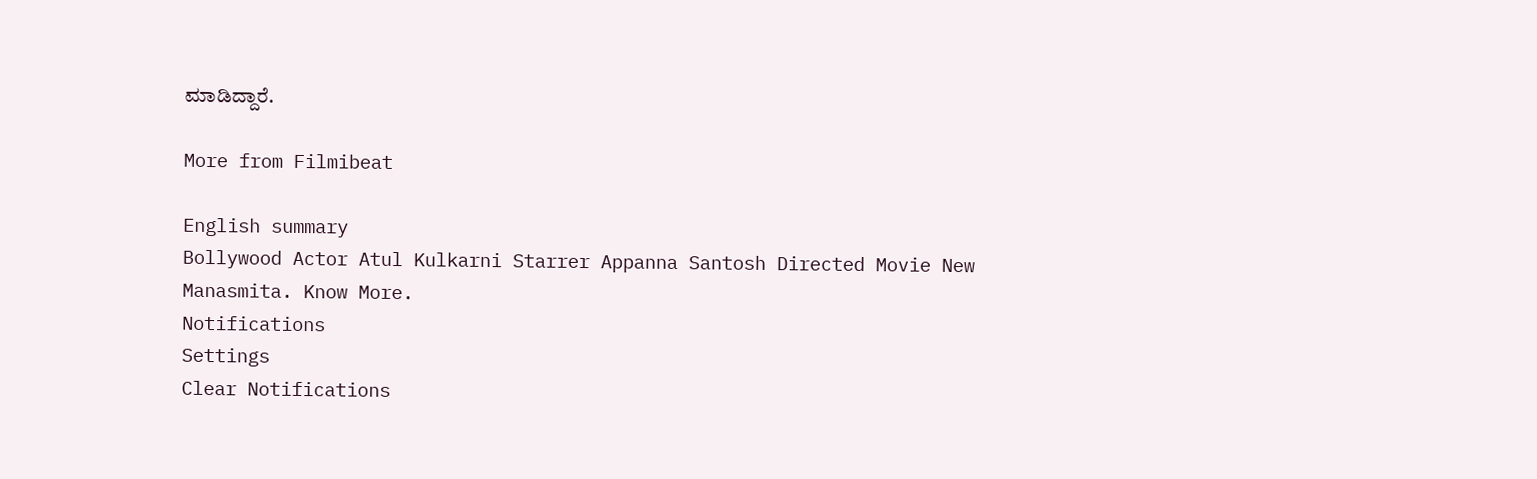ಮಾಡಿದ್ದಾರೆ.

More from Filmibeat

English summary
Bollywood Actor Atul Kulkarni Starrer Appanna Santosh Directed Movie New Manasmita. Know More.
Notifications
Settings
Clear Notifications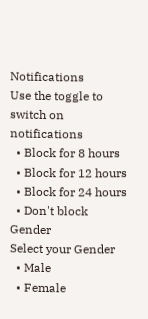Notifications
Use the toggle to switch on notifications
  • Block for 8 hours
  • Block for 12 hours
  • Block for 24 hours
  • Don't block
Gender
Select your Gender
  • Male
  • Female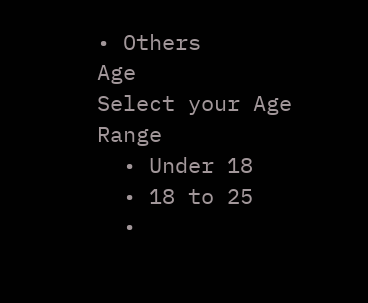• Others
Age
Select your Age Range
  • Under 18
  • 18 to 25
  •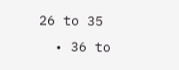26 to 35
  • 36 to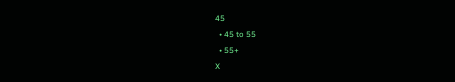45
  • 45 to 55
  • 55+
X